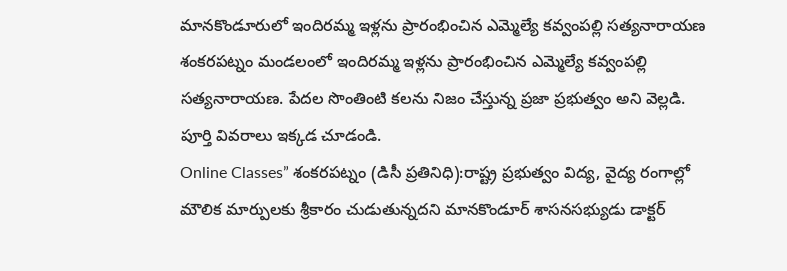మానకొండూరులో ఇందిరమ్మ ఇళ్లను ప్రారంభించిన ఎమ్మెల్యే కవ్వంపల్లి సత్యనారాయణ
శంకరపట్నం మండలంలో ఇందిరమ్మ ఇళ్లను ప్రారంభించిన ఎమ్మెల్యే కవ్వంపల్లి సత్యనారాయణ. పేదల సొంతింటి కలను నిజం చేస్తున్న ప్రజా ప్రభుత్వం అని వెల్లడి. పూర్తి వివరాలు ఇక్కడ చూడండి.
Online Classes” శంకరపట్నం (డిసీ ప్రతినిధి):రాష్ట్ర ప్రభుత్వం విద్య, వైద్య రంగాల్లో మౌలిక మార్పులకు శ్రీకారం చుడుతున్నదని మానకొండూర్ శాసనసభ్యుడు డాక్టర్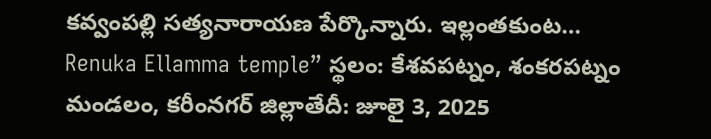కవ్వంపల్లి సత్యనారాయణ పేర్కొన్నారు. ఇల్లంతకుంట…
Renuka Ellamma temple” స్థలం: కేశవపట్నం, శంకరపట్నం మండలం, కరీంనగర్ జిల్లాతేదీ: జూలై 3, 2025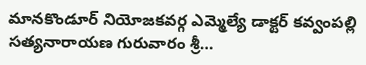మానకొండూర్ నియోజకవర్గ ఎమ్మెల్యే డాక్టర్ కవ్వంపల్లి సత్యనారాయణ గురువారం శ్రీ…